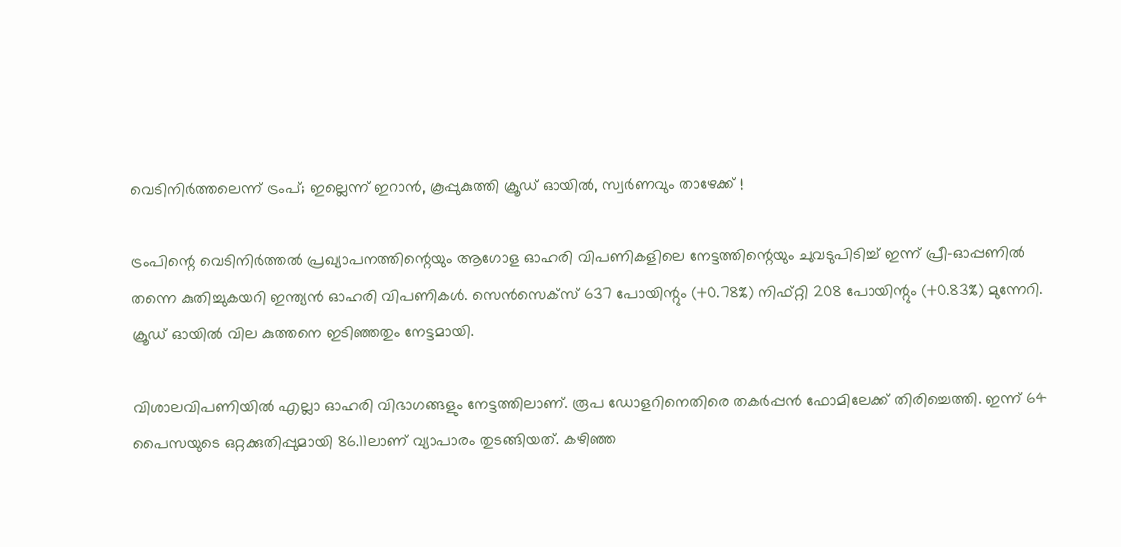വെടിനിർത്തലെന്ന് ട്രംപ്; ഇല്ലെന്ന് ഇറാൻ, കൂപ്പുകുത്തി ക്രൂഡ് ഓയിൽ, സ്വർണവും താഴേക്ക് !

ട്രംപിന്റെ വെടിനിർത്തൽ പ്രഖ്യാപനത്തിന്റെയും ആഗോള ഓഹരി വിപണികളിലെ നേട്ടത്തിന്റെയും ചുവടുപിടിച്ച് ഇന്ന് പ്രീ-ഓപ്പണിൽ‌ തന്നെ കുതിച്ചുകയറി ഇന്ത്യൻ ഓഹരി വിപണികൾ. സെൻസെക്സ് 637 പോയിന്റും (+0.78%) നിഫ്റ്റി 208 പോയിന്റും (+0.83%) മുന്നേറി. ക്രൂഡ് ഓയിൽ വില കുത്തനെ ഇടിഞ്ഞതും നേട്ടമായി.

വിശാലവിപണിയിൽ എല്ലാ ഓഹരി വിഭാഗങ്ങളും നേട്ടത്തിലാണ്. രൂപ ഡോളറിനെതിരെ തകർപ്പൻ ഫോമിലേക്ക് തിരിച്ചെത്തി. ഇന്ന് 64 പൈസയുടെ ഒറ്റക്കുതിപ്പുമായി 86.11ലാണ് വ്യാപാരം തുടങ്ങിയത്. കഴിഞ്ഞ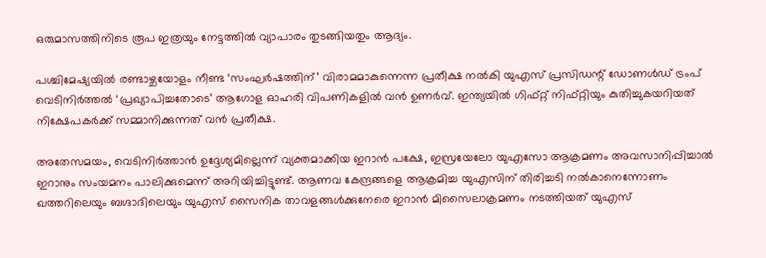ഒരുമാസത്തിനിടെ രൂപ ഇത്രയും നേട്ടത്തിൽ വ്യാപാരം തുടങ്ങിയതും ആദ്യം.

പശ്ചിമേഷ്യയിൽ രണ്ടാഴ്ചയോളം നീണ്ട ‘സംഘർഷത്തിന്’ വിരാമമാകുന്നെന്ന പ്രതീക്ഷ നൽകി യുഎസ് പ്രസിഡന്റ് ഡോണൾഡ് ട്രംപ് വെടിനിർത്തൽ ‘പ്രഖ്യാപിച്ചതോടെ’ ആഗോള ഓഹരി വിപണികളിൽ വൻ ഉണർവ്. ഇന്ത്യയിൽ ഗിഫ്റ്റ് നിഫ്റ്റിയും കുതിച്ചുകയറിയത് നിക്ഷേപകർക്ക് സമ്മാനിക്കുന്നത് വൻ പ്രതീക്ഷ.

അതേസമയം, വെടിനിർത്താൻ ഉദ്ദേശ്യമില്ലെന്ന് വ്യക്തമാക്കിയ ഇറാൻ പക്ഷേ, ഇസ്രയേലോ യുഎസോ ആക്രമണം അവസാനിപ്പിച്ചാൽ ഇറാനും സംയമനം പാലിക്കുമെന്ന് അറിയിച്ചിട്ടുണ്ട്. ആണവ കേന്ദ്രങ്ങളെ ആക്രമിച്ച യുഎസിന് തിരിച്ചടി നൽകാനെന്നോണം ഖത്തറിലെയും ബഗ്ദാദിലെയും യുഎസ് സൈനിക താവളങ്ങൾക്കുനേരെ ഇറാൻ‌ മിസൈലാക്രമണം നടത്തിയത് യുഎസ്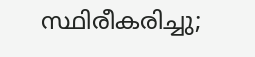സ്ഥിരീകരിച്ചു;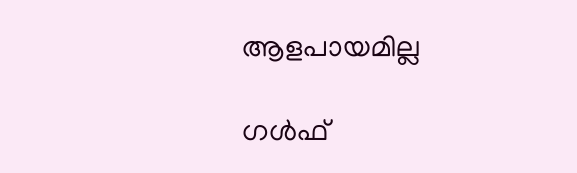ആളപായമില്ല

ഗൾഫ്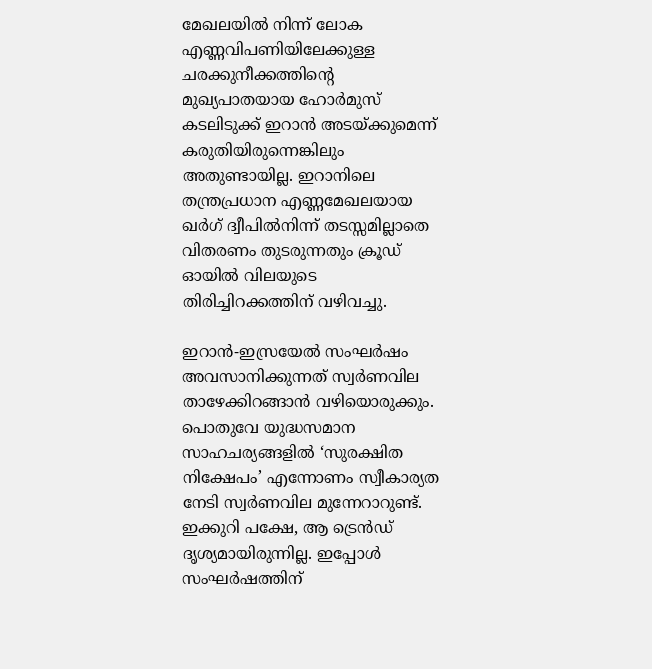മേഖലയിൽ നിന്ന് ലോക എണ്ണവിപണിയിലേക്കുള്ള ചരക്കുനീക്കത്തിന്റെ മുഖ്യപാതയായ ഹോർമുസ് കടലിടുക്ക് ഇറാൻ അടയ്ക്കുമെന്ന് കരുതിയിരുന്നെങ്കിലും അതുണ്ടായില്ല. ഇറാനിലെ തന്ത്രപ്രധാന എണ്ണമേഖലയായ ഖർഗ് ദ്വീപിൽനിന്ന് തടസ്സമില്ലാതെ വിതരണം തുടരുന്നതും ക്രൂഡ് ഓയിൽ വിലയുടെ തിരിച്ചിറക്കത്തിന് വഴിവച്ചു.

ഇറാൻ-ഇസ്രയേൽ സംഘർഷം അവസാനിക്കുന്നത് സ്വർണവില താഴേക്കിറങ്ങാൻ വഴിയൊരുക്കും. പൊതുവേ യുദ്ധസമാന സാഹചര്യങ്ങളിൽ ‘സുരക്ഷിത നിക്ഷേപം’ എന്നോണം സ്വീകാര്യത നേടി സ്വർണവില മുന്നേറാറുണ്ട്. ഇക്കുറി പക്ഷേ, ആ ട്രെൻഡ് ദൃശ്യമായിരുന്നില്ല. ഇപ്പോൾ സംഘർഷത്തിന്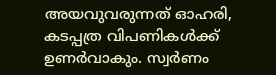അയവുവരുന്നത് ഓഹരി, കടപ്പത്ര വിപണികൾക്ക് ഉണർവാകും. സ്വർണം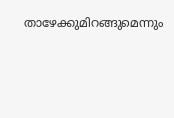താഴേക്കുമിറങ്ങുമെന്നും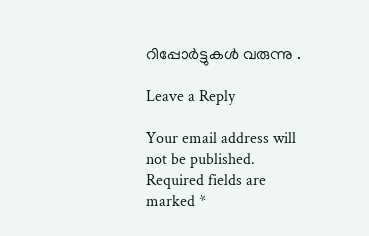റിപ്പോർട്ടുകൾ വരുന്നു .

Leave a Reply

Your email address will not be published. Required fields are marked *